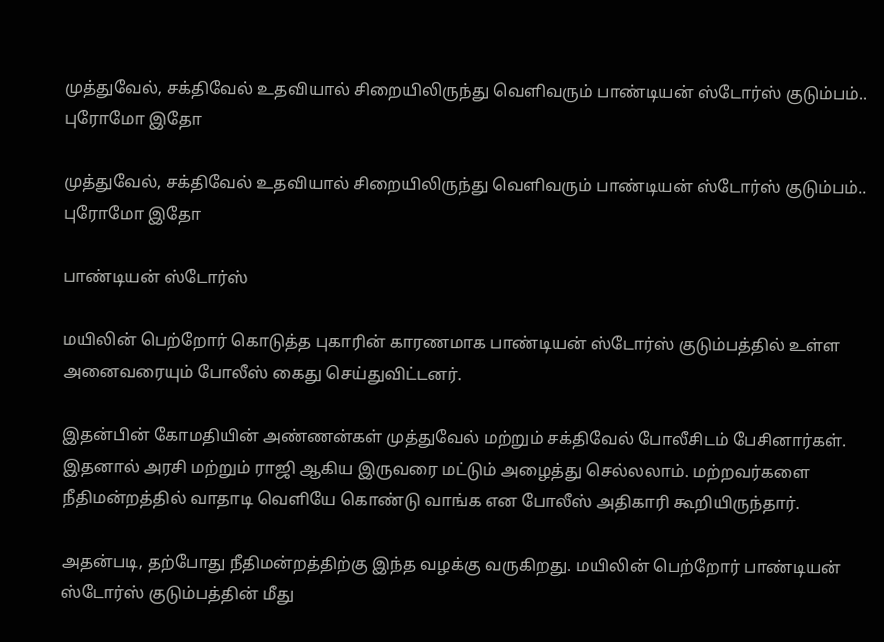முத்துவேல், சக்திவேல் உதவியால் சிறையிலிருந்து வெளிவரும் பாண்டியன் ஸ்டோர்ஸ் குடும்பம்.. புரோமோ இதோ

முத்துவேல், சக்திவேல் உதவியால் சிறையிலிருந்து வெளிவரும் பாண்டியன் ஸ்டோர்ஸ் குடும்பம்.. புரோமோ இதோ

பாண்டியன் ஸ்டோர்ஸ்

மயிலின் பெற்றோர் கொடுத்த புகாரின் காரணமாக பாண்டியன் ஸ்டோர்ஸ் குடும்பத்தில் உள்ள அனைவரையும் போலீஸ் கைது செய்துவிட்டனர்.

இதன்பின் கோமதியின் அண்ணன்கள் முத்துவேல் மற்றும் சக்திவேல் போலீசிடம் பேசினார்கள். இதனால் அரசி மற்றும் ராஜி ஆகிய இருவரை மட்டும் அழைத்து செல்லலாம். மற்றவர்களை நீதிமன்றத்தில் வாதாடி வெளியே கொண்டு வாங்க என போலீஸ் அதிகாரி கூறியிருந்தார்.

அதன்படி, தற்போது நீதிமன்றத்திற்கு இந்த வழக்கு வருகிறது. மயிலின் பெற்றோர் பாண்டியன் ஸ்டோர்ஸ் குடும்பத்தின் மீது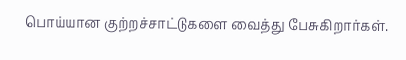பொய்யான குற்றச்சாட்டுகளை வைத்து பேசுகிறார்கள்.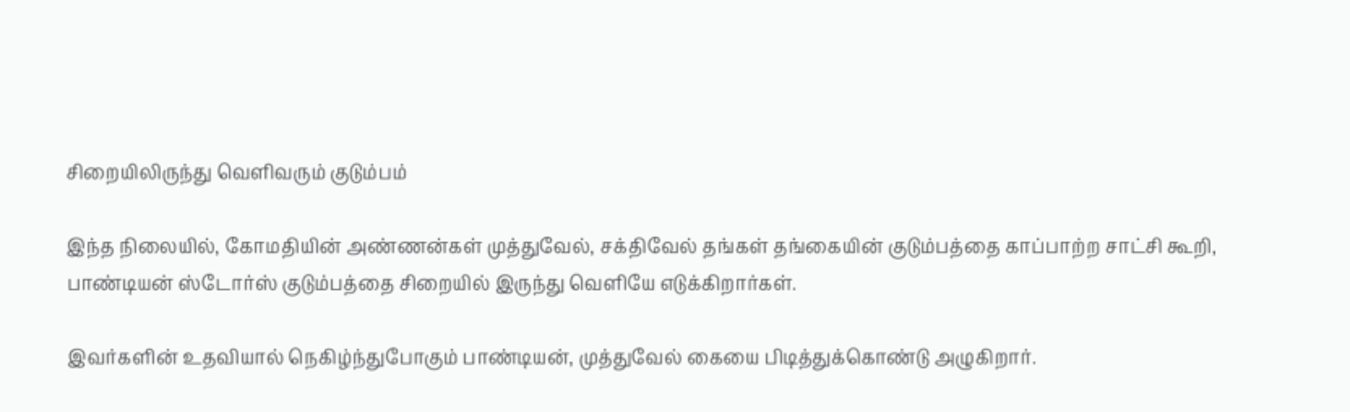சிறையிலிருந்து வெளிவரும் குடும்பம்

இந்த நிலையில், கோமதியின் அண்ணன்கள் முத்துவேல், சக்திவேல் தங்கள் தங்கையின் குடும்பத்தை காப்பாற்ற சாட்சி கூறி, பாண்டியன் ஸ்டோர்ஸ் குடும்பத்தை சிறையில் இருந்து வெளியே எடுக்கிறார்கள்.

இவர்களின் உதவியால் நெகிழ்ந்துபோகும் பாண்டியன், முத்துவேல் கையை பிடித்துக்கொண்டு அழுகிறார்.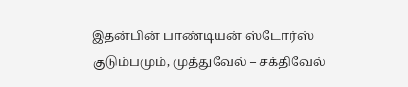இதன்பின் பாண்டியன் ஸ்டோர்ஸ் குடும்பமும், முத்துவேல் – சக்திவேல்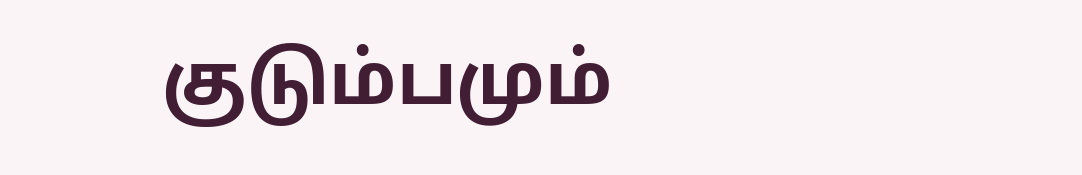குடும்பமும்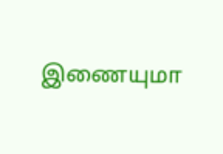இணையுமா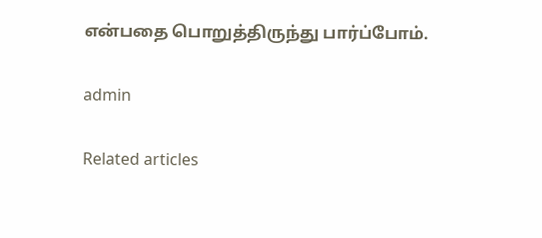என்பதை பொறுத்திருந்து பார்ப்போம்.

admin

Related articles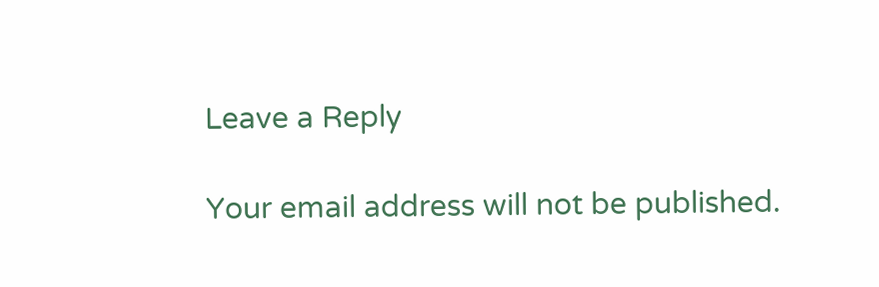Leave a Reply

Your email address will not be published.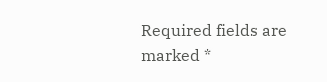Required fields are marked *